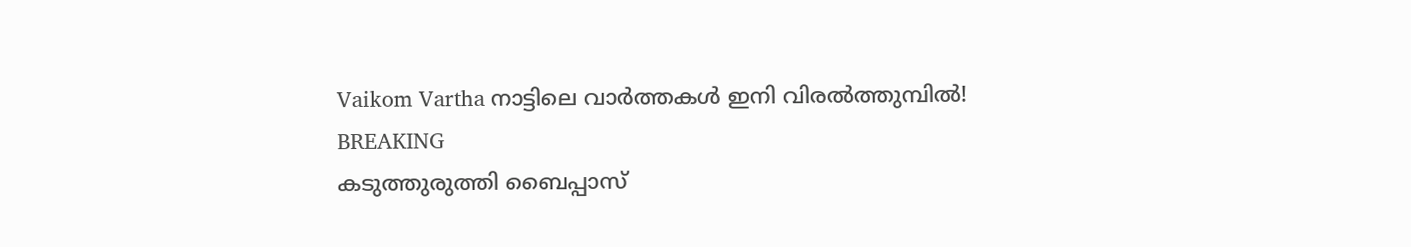Vaikom Vartha നാട്ടിലെ വാർത്തകൾ ഇനി വിരൽത്തുമ്പിൽ!
BREAKING
കടുത്തുരുത്തി ബൈപ്പാസ്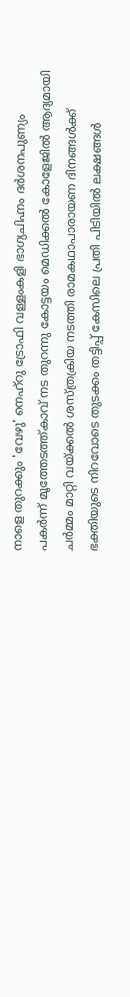നാളെ തുറക്കും 'വേഴു' നെഹ്‌റു ട്രോഫി വള്ളംകളി ഭാഗ്യചിഹ്നം ദർശനപുണ്യം പകർന്ന് മൂത്തേടത്ത്കാവ് നട തുറന്നു കോട്ടയം മെഡിക്കൽ കോളേജിൽ ആദ്യമായി ചർമ്മം മാറ്റി വയ്ക്കൽ ശസ്ത്രക്രിയ നടത്തി രാമകഥാപാരായണ ദിനങ്ങൾക്ക് ഭക്തിയുടെ നിറവോടെ തുടക്കം തട്ടിപ്പ് കേസിലെ പ്രതി പിടിയിൽ ലക്ഷങ്ങൾ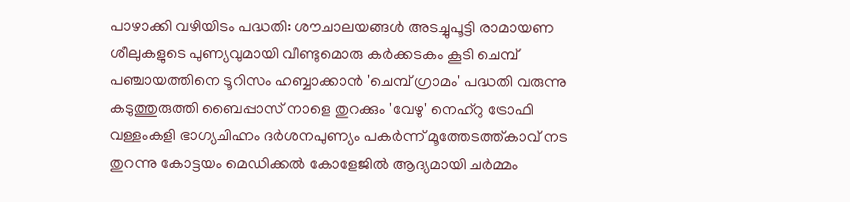പാഴാക്കി വഴിയിടം പദ്ധതി: ശൗചാലയങ്ങൾ അടച്ചുപൂട്ടി രാമായണ ശീലുകളുടെ പുണ്യവുമായി വീണ്ടുമൊരു കർക്കടകം കൂടി ചെമ്പ് പഞ്ചായത്തിനെ ടൂറിസം ഹബ്ബാക്കാൻ 'ചെമ്പ് ഗ്രാമം' പദ്ധതി വരുന്നു കടുത്തുരുത്തി ബൈപ്പാസ് നാളെ തുറക്കും 'വേഴു' നെഹ്‌റു ട്രോഫി വള്ളംകളി ഭാഗ്യചിഹ്നം ദർശനപുണ്യം പകർന്ന് മൂത്തേടത്ത്കാവ് നട തുറന്നു കോട്ടയം മെഡിക്കൽ കോളേജിൽ ആദ്യമായി ചർമ്മം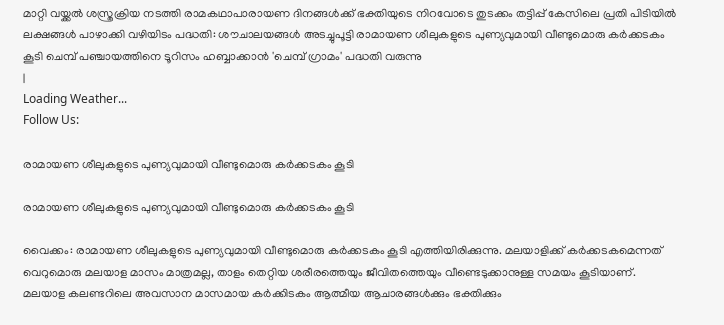മാറ്റി വയ്ക്കൽ ശസ്ത്രക്രിയ നടത്തി രാമകഥാപാരായണ ദിനങ്ങൾക്ക് ഭക്തിയുടെ നിറവോടെ തുടക്കം തട്ടിപ്പ് കേസിലെ പ്രതി പിടിയിൽ ലക്ഷങ്ങൾ പാഴാക്കി വഴിയിടം പദ്ധതി: ശൗചാലയങ്ങൾ അടച്ചുപൂട്ടി രാമായണ ശീലുകളുടെ പുണ്യവുമായി വീണ്ടുമൊരു കർക്കടകം കൂടി ചെമ്പ് പഞ്ചായത്തിനെ ടൂറിസം ഹബ്ബാക്കാൻ 'ചെമ്പ് ഗ്രാമം' പദ്ധതി വരുന്നു
|
Loading Weather...
Follow Us:

രാമായണ ശീലുകളുടെ പുണ്യവുമായി വീണ്ടുമൊരു കർക്കടകം കൂടി

രാമായണ ശീലുകളുടെ പുണ്യവുമായി വീണ്ടുമൊരു കർക്കടകം കൂടി

വൈക്കം: രാമായണ ശീലുകളുടെ പുണ്യവുമായി വീണ്ടുമൊരു കർക്കടകം കൂടി എത്തിയിരിക്കുന്നു. മലയാളിക്ക് കർക്കടകമെന്നത് വെറുമൊരു മലയാള മാസം മാത്രമല്ല, താളം തെറ്റിയ ശരീരത്തെയും ജീവിതത്തെയും വീണ്ടെടുക്കാനുള്ള സമയം കൂടിയാണ്. മലയാള കലണ്ടറിലെ അവസാന മാസമായ കർക്കിടകം ആത്മീയ ആചാരങ്ങള്‍ക്കും ഭക്തിക്കും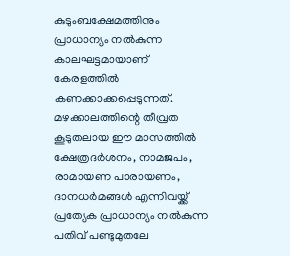കുടുംബക്ഷേമത്തിനും പ്രാധാന്യം നല്‍കുന്ന കാലഘട്ടമായാണ് കേരളത്തില്‍ കണക്കാക്കപ്പെടുന്നത്. മഴക്കാലത്തിന്റെ തീവ്രത കൂടുതലായ ഈ മാസത്തില്‍ ക്ഷേത്രദർശനം, നാമജപം, രാമായണ പാരായണം, ദാനധർമങ്ങള്‍ എന്നിവയ്ക്ക് പ്രത്യേക പ്രാധാന്യം നല്‍കുന്ന പതിവ് പണ്ടുമുതലേ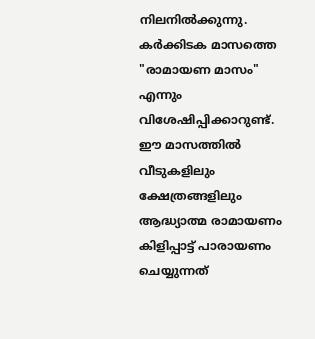നിലനില്‍ക്കുന്നു. കർക്കിടക മാസത്തെ "രാമായണ മാസം" എന്നും വിശേഷിപ്പിക്കാറുണ്ട്. ഈ മാസത്തില്‍ വീടുകളിലും ക്ഷേത്രങ്ങളിലും ആദ്ധ്യാത്മ രാമായണം കിളിപ്പാട്ട് പാരായണം ചെയ്യുന്നത്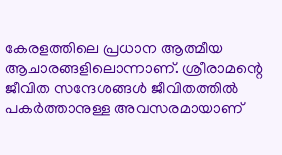കേരളത്തിലെ പ്രധാന ആത്മീയ ആചാരങ്ങളിലൊന്നാണ്. ശ്രീരാമന്റെ ജീവിത സന്ദേശങ്ങള്‍ ജീവിതത്തില്‍ പകർത്താനുള്ള അവസരമായാണ്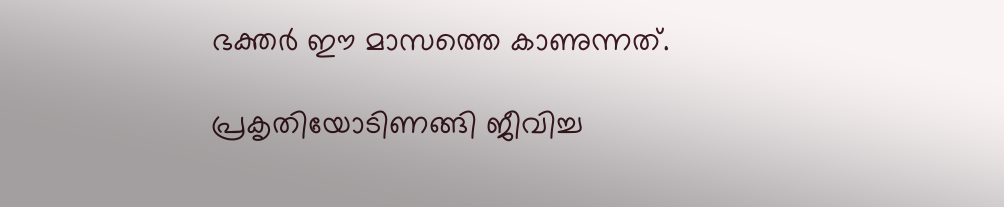ഭക്തർ ഈ മാസത്തെ കാണുന്നത്.

പ്രകൃതിയോടിണങ്ങി ജീവിച്ച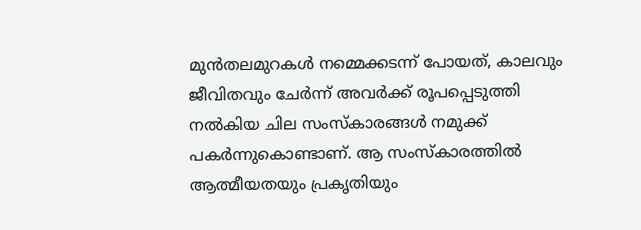മുൻതലമുറകള്‍ നമ്മെക്കടന്ന് പോയത്, കാലവും ജീവിതവും ചേർന്ന് അ‌വർക്ക് രൂപപ്പെടുത്തി നല്‍കിയ ചില സംസ്കാരങ്ങള്‍ നമുക്ക് പകർന്നുകൊണ്ടാണ്. ആ സംസ്കാരത്തില്‍ ആത്മീയതയും പ്രകൃതിയും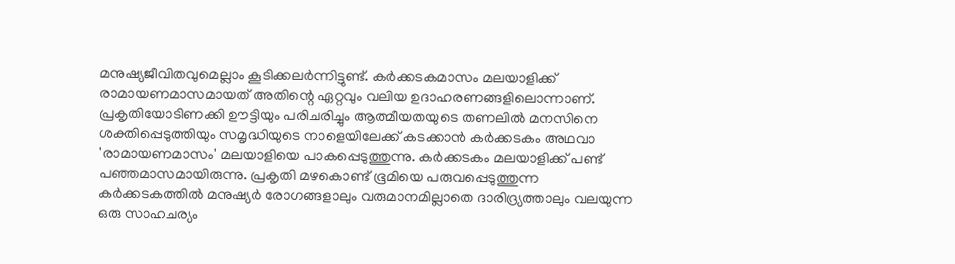മനുഷ്യജീവിതവുമെല്ലാം കൂടിക്കലർന്നിട്ടുണ്ട്. കർക്കടകമാസം മലയാളിക്ക് രാമായണമാസമായത് അ‌തിന്റെ ഏറ്റവും വലിയ ഉദാഹരണങ്ങളിലൊന്നാണ്. പ്രകൃതിയോടിണക്കി ഊട്ടിയും പരിചരിച്ചും ആത്മീയതയുടെ തണലില്‍ മനസിനെ ശക്തിപ്പെടുത്തിയും സമൃദ്ധിയുടെ നാളെയിലേക്ക് കടക്കാൻ കർക്കടകം അ‌ഥവാ 'രാമായണമാസം' മലയാളിയെ പാകപ്പെടുത്തുന്നു. കർക്കടകം മലയാളിക്ക് പണ്ട് പഞ്ഞമാസമായിരുന്നു. പ്രകൃതി മഴകൊണ്ട് ഭൂമിയെ പരുവപ്പെടുത്തുന്ന കർക്കടകത്തില്‍ മനുഷ്യർ രോഗങ്ങളാലും വരുമാനമില്ലാതെ ദാരിദ്ര്യത്താലും വലയുന്ന ഒരു സാഹചര്യം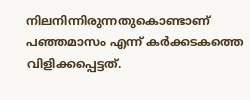നിലനിന്നിരുന്നതുകൊണ്ടാണ് പഞ്ഞമാസം എന്ന് കർക്കടകത്തെ വിളിക്കപ്പെട്ടത്.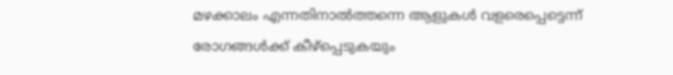മഴക്കാലം എന്നതിനാല്‍ത്തന്നെ ആളുകള്‍ വളരെപ്പെട്ടെന്ന് രോഗങ്ങള്‍ക്ക് കീഴ്പ്പെടുകയും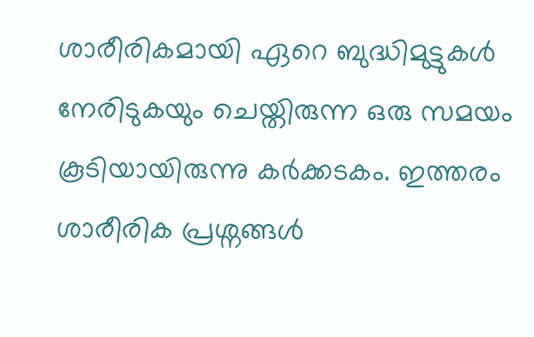ശാരീരികമായി ഏറെ ബുദ്ധിമുട്ടുകള്‍ നേരിടുകയും ചെയ്തിരുന്ന ഒരു സമയം കൂടിയായിരുന്നു കർക്കടകം. ഇത്തരം ശാരീരിക പ്രശ്നങ്ങള്‍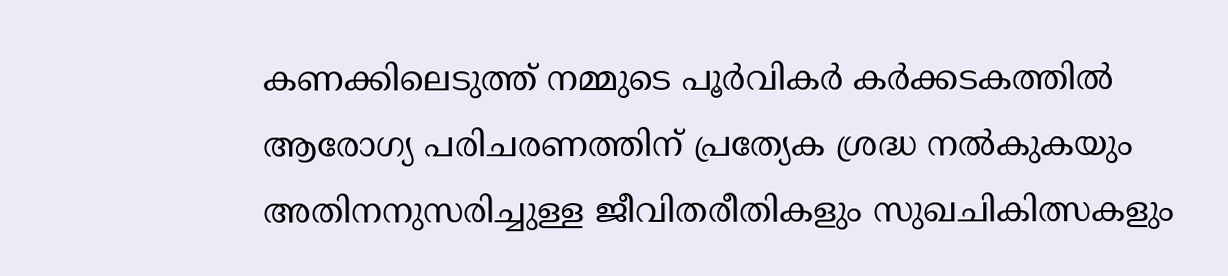കണക്കിലെടുത്ത് നമ്മുടെ പൂർവികർ കർക്കടകത്തില്‍ ആരോഗ്യ പരിചരണത്തിന് പ്രത്യേക ശ്രദ്ധ നല്‍കുകയും അ‌തിനനുസരിച്ചുള്ള ജീവിതരീതികളും സുഖചികിത്സകളും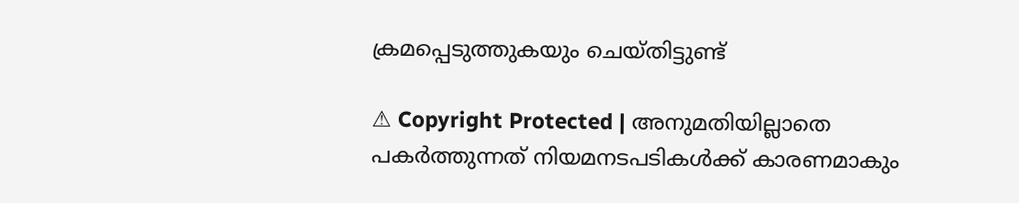ക്രമപ്പെടുത്തുകയും ചെയ്തിട്ടുണ്ട്

⚠ Copyright Protected | അനുമതിയില്ലാതെ പകർത്തുന്നത് നിയമനടപടികൾക്ക് കാരണമാകും